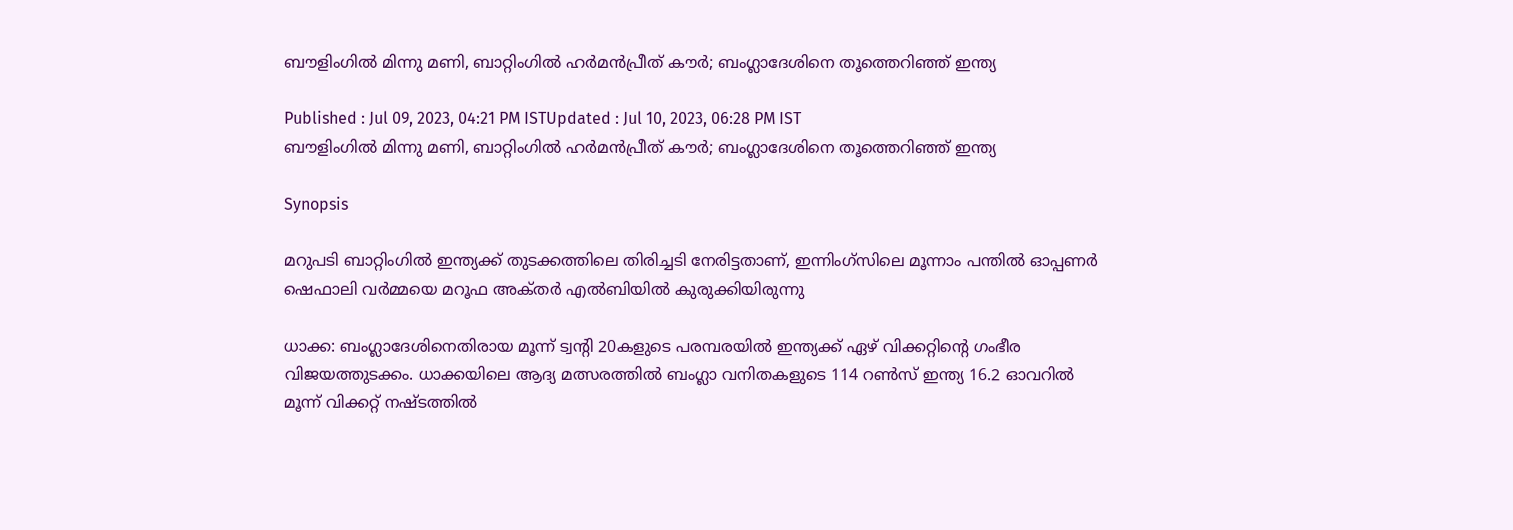ബൗളിംഗില്‍ മിന്നു മണി, ബാറ്റിംഗില്‍ ഹര്‍മന്‍പ്രീത് കൗ‍ര്‍; ബംഗ്ലാദേശിനെ തൂത്തെറിഞ്ഞ് ഇന്ത്യ

Published : Jul 09, 2023, 04:21 PM ISTUpdated : Jul 10, 2023, 06:28 PM IST
ബൗളിംഗില്‍ മിന്നു മണി, ബാറ്റിംഗില്‍ ഹര്‍മന്‍പ്രീത് കൗ‍ര്‍; ബംഗ്ലാദേശിനെ തൂത്തെറിഞ്ഞ് ഇന്ത്യ

Synopsis

മറുപടി ബാറ്റിംഗില്‍ ഇന്ത്യക്ക് തുടക്കത്തിലെ തിരിച്ചടി നേരിട്ടതാണ്, ഇന്നിംഗ്‌സിലെ മൂന്നാം പന്തില്‍ ഓപ്പണര്‍ ഷെഫാലി വര്‍മ്മയെ മറൂഫ അക്‌തര്‍ എല്‍ബിയില്‍ കുരുക്കിയിരുന്നു

ധാക്ക: ബംഗ്ലാദേശിനെതിരായ മൂന്ന് ട്വന്‍റി 20കളുടെ പരമ്പരയില്‍ ഇന്ത്യക്ക് ഏഴ് വിക്കറ്റിന്‍റെ ഗംഭീര വിജയത്തുടക്കം. ധാക്കയിലെ ആദ്യ മത്സരത്തില്‍ ബംഗ്ലാ വനിതകളുടെ 114 റണ്‍സ് ഇന്ത്യ 16.2 ഓവറില്‍ മൂന്ന് വിക്കറ്റ് നഷ്‌ടത്തില്‍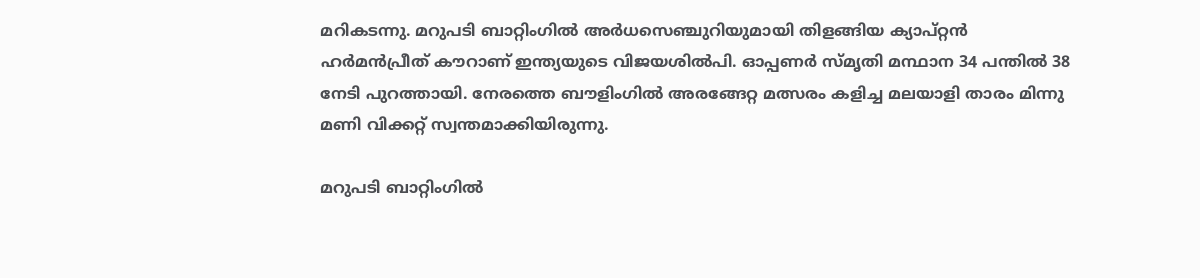മറികടന്നു. മറുപടി ബാറ്റിംഗില്‍ അര്‍ധസെഞ്ചുറിയുമായി തിളങ്ങിയ ക്യാപ്റ്റന്‍ ഹര്‍മന്‍പ്രീത് കൗറാണ് ഇന്ത്യയുടെ വിജയശില്‍പി. ഓപ്പണര്‍ സ്‌മൃതി മന്ഥാന 34 പന്തില്‍ 38 നേടി പുറത്തായി. നേരത്തെ ബൗളിംഗില്‍ അരങ്ങേറ്റ മത്സരം കളിച്ച മലയാളി താരം മിന്നു മണി വിക്കറ്റ് സ്വന്തമാക്കിയിരുന്നു.

മറുപടി ബാറ്റിംഗില്‍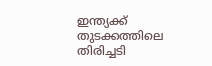ഇന്ത്യക്ക് തുടക്കത്തിലെ തിരിച്ചടി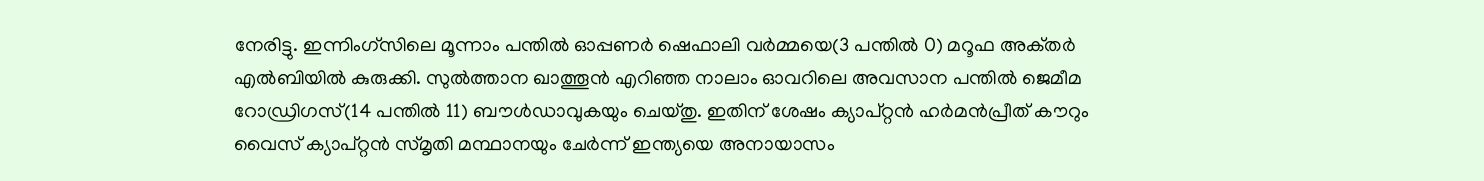നേരിട്ടു. ഇന്നിംഗ്‌സിലെ മൂന്നാം പന്തില്‍ ഓപ്പണര്‍ ഷെഫാലി വര്‍മ്മയെ(3 പന്തില്‍ 0) മറൂഫ അക്‌തര്‍ എല്‍ബിയില്‍ കുരുക്കി. സുല്‍ത്താന ഖാത്തൂന്‍ എറിഞ്ഞ നാലാം ഓവറിലെ അവസാന പന്തില്‍ ജെമീമ റോഡ്രിഗസ്(14 പന്തില്‍ 11) ബൗള്‍ഡാവുകയും ചെയ്‌തു. ഇതിന് ശേഷം ക്യാപ്റ്റന്‍ ഹര്‍മന്‍പ്രീത് കൗറും വൈസ് ക്യാപ്റ്റന്‍ സ്‌മൃതി മന്ഥാനയും ചേര്‍ന്ന് ഇന്ത്യയെ അനായാസം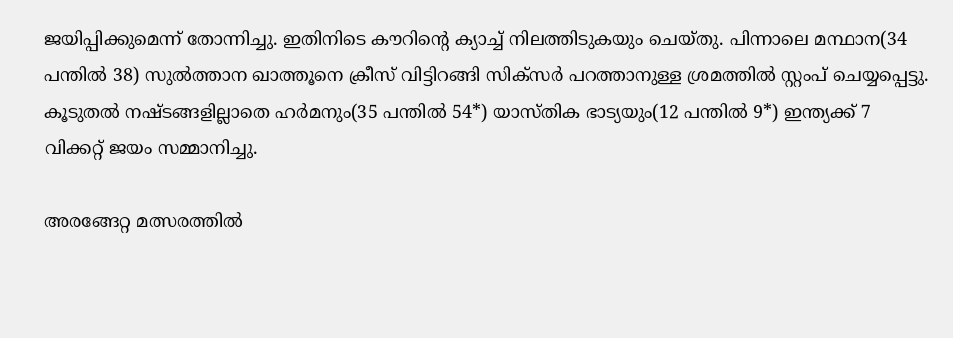ജയിപ്പിക്കുമെന്ന് തോന്നിച്ചു. ഇതിനിടെ കൗറിന്‍റെ ക്യാച്ച് നിലത്തിടുകയും ചെയ്തു. പിന്നാലെ മന്ഥാന(34 പന്തില്‍ 38) സുല്‍ത്താന ഖാത്തൂനെ ക്രീസ് വിട്ടിറങ്ങി സിക്‌സര്‍ പറത്താനുള്ള ശ്രമത്തില്‍ സ്റ്റംപ് ചെയ്യപ്പെട്ടു. കൂടുതല്‍ നഷ്‌ടങ്ങളില്ലാതെ ഹര്‍മനും(35 പന്തില്‍ 54*) യാസ്‌തിക ഭാട്യയും(12 പന്തില്‍ 9*) ഇന്ത്യക്ക് 7 വിക്കറ്റ് ജയം സമ്മാനിച്ചു.

അരങ്ങേറ്റ മത്സരത്തില്‍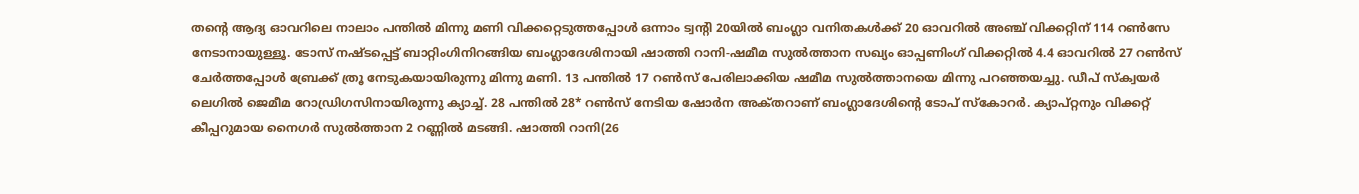തന്‍റെ ആദ്യ ഓവറിലെ നാലാം പന്തില്‍ മിന്നു മണി വിക്കറ്റെടുത്തപ്പോള്‍ ഒന്നാം ട്വന്‍റി 20യില്‍ ബംഗ്ലാ വനിതകള്‍ക്ക് 20 ഓവറില്‍ അഞ്ച് വിക്കറ്റിന് 114 റണ്‍സേ നേടാനായുള്ളൂ. ടോസ് നഷ്‌ടപ്പെട്ട് ബാറ്റിംഗിനിറങ്ങിയ ബംഗ്ലാദേശിനായി ഷാത്തി റാനി-ഷമീമ സുല്‍ത്താന സഖ്യം ഓപ്പണിംഗ് വിക്കറ്റില്‍ 4.4 ഓവറില്‍ 27 റണ്‍സ് ചേര്‍ത്തപ്പോള്‍ ബ്രേക്ക് ത്രൂ നേടുകയായിരുന്നു മിന്നു മണി. 13 പന്തില്‍ 17 റണ്‍സ് പേരിലാക്കിയ ഷമീമ സുല്‍ത്താനയെ മിന്നു പറഞ്ഞയച്ചു. ഡീപ് സ്‌ക്വയര്‍ ലെഗില്‍ ജെമീമ റോഡ്രിഗസിനായിരുന്നു ക്യാച്ച്. 28 പന്തില്‍ 28* റണ്‍സ് നേടിയ ഷോര്‍ന അക്‌തറാണ് ബംഗ്ലാദേശിന്‍റെ ടോപ് സ്കോറര്‍. ക്യാപ്റ്റനും വിക്കറ്റ് കീപ്പറുമായ നൈഗര്‍ സുല്‍ത്താന 2 റണ്ണില്‍ മടങ്ങി. ഷാത്തി റാനി(26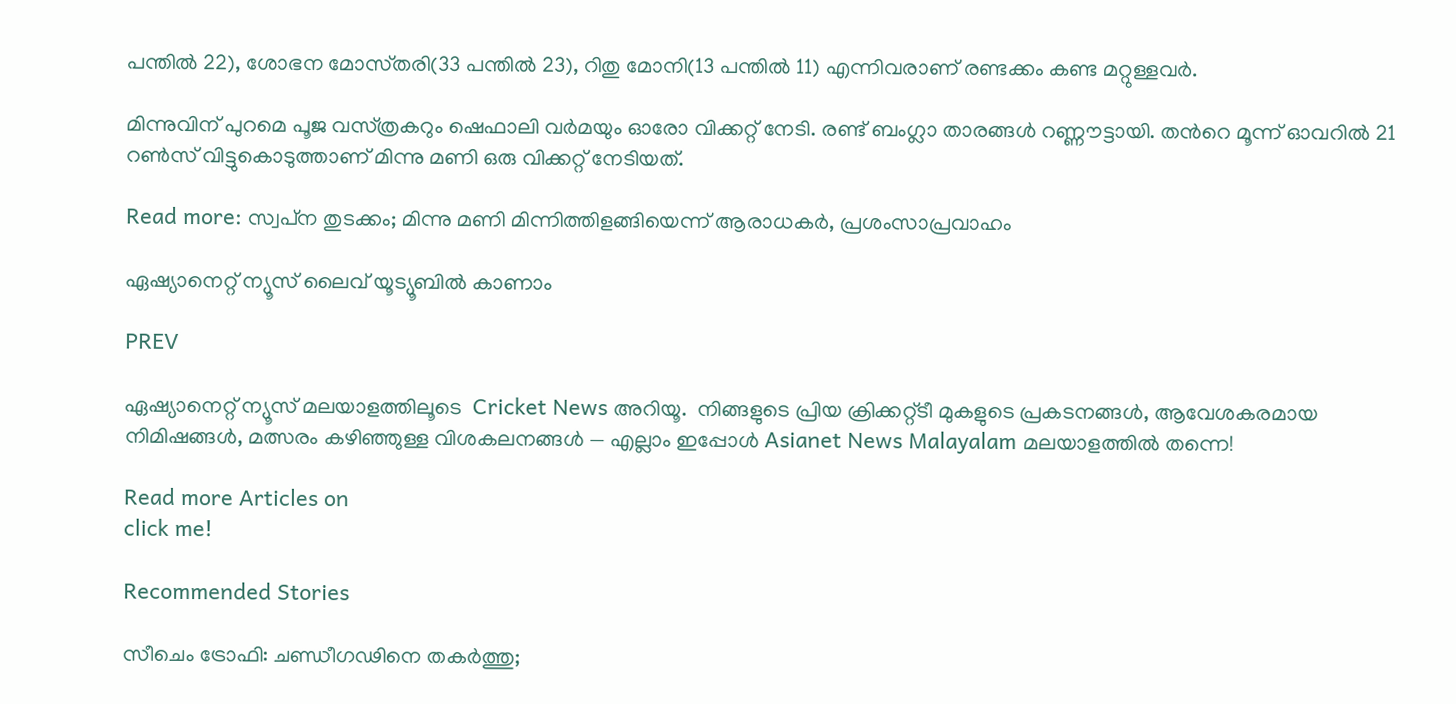പന്തില്‍ 22), ശോഭന മോസ്‌തരി(33 പന്തില്‍ 23), റിതു മോനി(13 പന്തില്‍ 11) എന്നിവരാണ് രണ്ടക്കം കണ്ട മറ്റുള്ളവര്‍.

മിന്നുവിന് പുറമെ പൂജ വസ്‌ത്രകറും ഷെഫാലി വര്‍മയും ഓരോ വിക്കറ്റ് നേടി. രണ്ട് ബംഗ്ലാ താരങ്ങള്‍ റണ്ണൗട്ടായി. തന്‍റെ മൂന്ന് ഓവറില്‍ 21 റണ്‍സ് വിട്ടുകൊടുത്താണ് മിന്നു മണി ഒരു വിക്കറ്റ് നേടിയത്.

Read more: സ്വപ്‌ന തുടക്കം; മിന്നു മണി മിന്നിത്തിളങ്ങിയെന്ന് ആരാധകര്‍, പ്രശംസാപ്രവാഹം

ഏഷ്യാനെറ്റ് ന്യൂസ് ലൈവ് യൂട്യൂബിൽ കാണാം

PREV

ഏഷ്യാനെറ്റ് ന്യൂസ് മലയാളത്തിലൂടെ  Cricket News അറിയൂ.  നിങ്ങളുടെ പ്രിയ ക്രിക്കറ്റ്ടീ മുകളുടെ പ്രകടനങ്ങൾ, ആവേശകരമായ നിമിഷങ്ങൾ, മത്സരം കഴിഞ്ഞുള്ള വിശകലനങ്ങൾ — എല്ലാം ഇപ്പോൾ Asianet News Malayalam മലയാളത്തിൽ തന്നെ!

Read more Articles on
click me!

Recommended Stories

സീചെം ട്രോഫി: ചണ്ഡീഗഢിനെ തകർത്തു;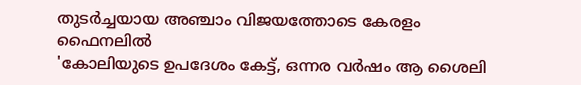തുടർച്ചയായ അഞ്ചാം വിജയത്തോടെ കേരളം ഫൈനലിൽ
'കോലിയുടെ ഉപദേശം കേട്ട്, ഒന്നര വർഷം ആ ശൈലി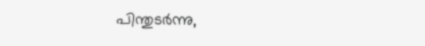പിന്തുടര്‍ന്നു,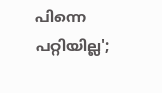പിന്നെ പറ്റിയില്ല';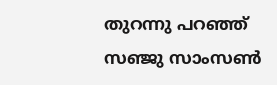തുറന്നു പറഞ്ഞ് സഞ്ജു സാംസൺ